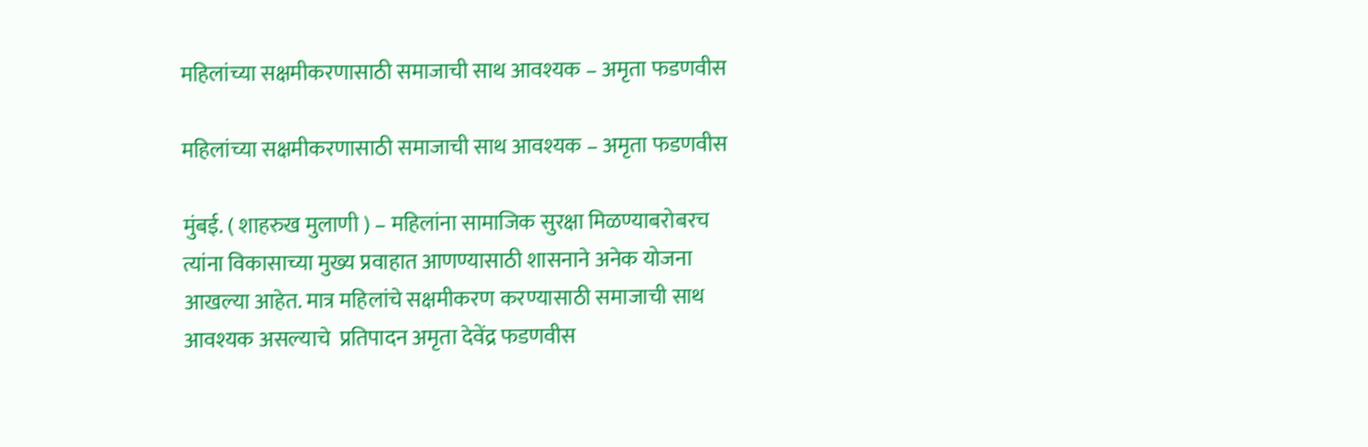महिलांच्या सक्षमीकरणासाठी समाजाची साथ आवश्यक – अमृता फडणवीस

महिलांच्या सक्षमीकरणासाठी समाजाची साथ आवश्यक – अमृता फडणवीस

मुंबई. ( शाहरुख मुलाणी ) – महिलांना सामाजिक सुरक्षा मिळण्याबरोबरच त्यांना विकासाच्या मुख्य प्रवाहात आणण्यासाठी शासनाने अनेक योजना आखल्या आहेत. मात्र महिलांचे सक्षमीकरण करण्यासाठी समाजाची साथ आवश्यक असल्याचे  प्रतिपादन अमृता देवेंद्र फडणवीस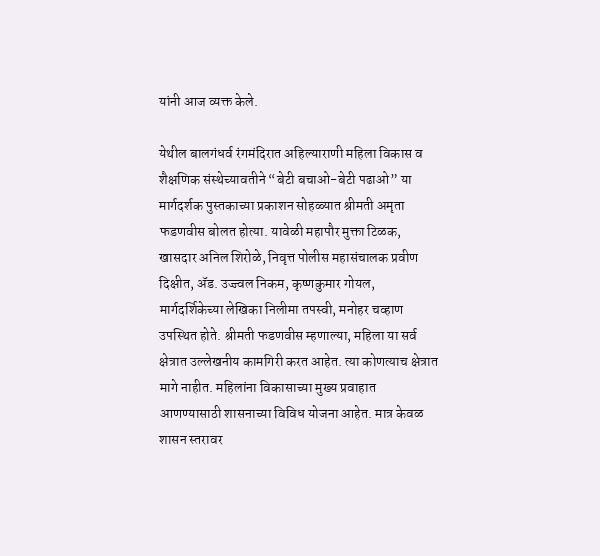यांनी आज व्यक्त केले.

येथील बालगंधर्व रंगमंदिरात अहिल्याराणी महिला विकास व शैक्षणिक संस्थेच्यावतीने “बेटी बचाओ-बेटी पढाओ” या मार्गदर्शक पुस्तकाच्या प्रकाशन सोहळ्यात श्रीमती अमृता फडणवीस बोलत होत्या. यावेळी महापौर मुक्ता टिळक, खासदार अनिल शिरोळे, निवृत्त पोलीस महासंचालक प्रवीण दिक्षीत, ॲड. उज्ज्वल निकम, कृष्णकुमार गोयल, मार्गदर्शिकेच्या लेखिका निलीमा तपस्वी, मनोहर चव्हाण उपस्थित होते. श्रीमती फडणवीस म्हणाल्या, महिला या सर्व क्षेत्रात उल्लेखनीय कामगिरी करत आहेत. त्या कोणत्याच क्षेत्रात मागे नाहीत. महिलांना विकासाच्या मुख्य प्रवाहात आणण्यासाठी शासनाच्या विविध योजना आहेत. मात्र केवळ शासन स्तरावर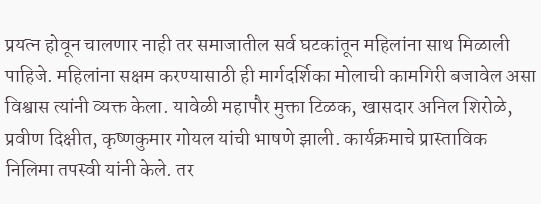प्रयत्न होवून चालणार नाही तर समाजातील सर्व घटकांतून महिलांना साथ मिळाली पाहिजे. महिलांना सक्षम करण्यासाठी ही मार्गदर्शिका मोलाची कामगिरी बजावेल असा विश्वास त्यांनी व्यक्त केला. यावेळी महापौर मुक्ता टिळक, खासदार अनिल शिरोळे, प्रवीण दिक्षीत, कृष्णकुमार गोयल यांची भाषणे झाली. कार्यक्रमाचे प्रास्ताविक निलिमा तपस्वी यांनी केले. तर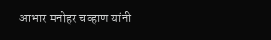आभार मनोहर चव्हाण यांनी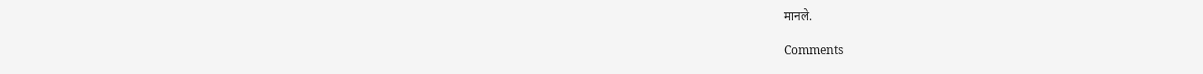मानले.

Comments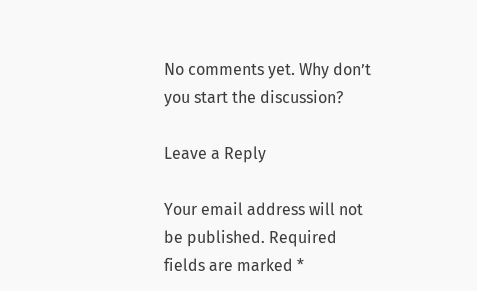No comments yet. Why don’t you start the discussion?

Leave a Reply

Your email address will not be published. Required fields are marked *